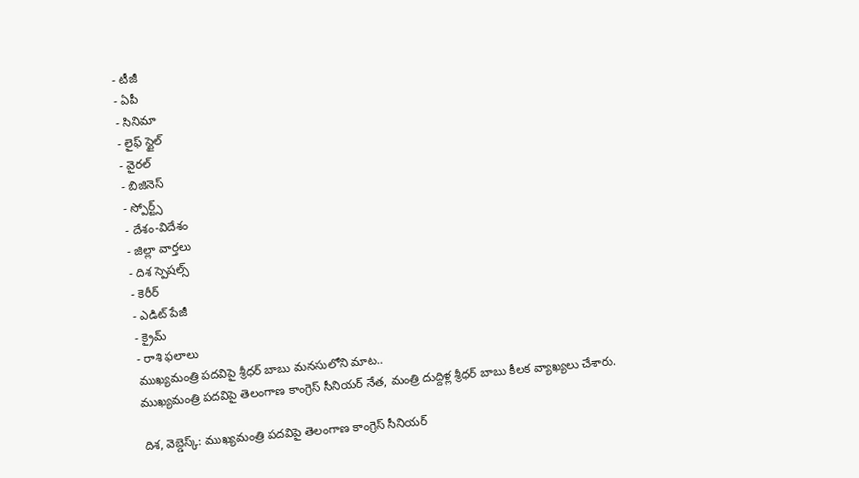- టీజీ
- ఏపీ
- సినిమా
- లైఫ్ స్టైల్
- వైరల్
- బిజినెస్
- స్పోర్ట్స్
- దేశం-విదేశం
- జిల్లా వార్తలు
- దిశ స్పెషల్స్
- కెరీర్
- ఎడిట్ పేజీ
- క్రైమ్
- రాశి ఫలాలు
ముఖ్యమంత్రి పదవిపై శ్రీధర్ బాబు మనసులోని మాట..
ముఖ్యమంత్రి పదవిపై తెలంగాణ కాంగ్రెస్ సీనియర్ నేత, మంత్రి దుద్దిళ్ల శ్రీధర్ బాబు కీలక వ్యాఖ్యలు చేశారు.

దిశ, వెబ్డెస్క్: ముఖ్యమంత్రి పదవిపై తెలంగాణ కాంగ్రెస్ సీనియర్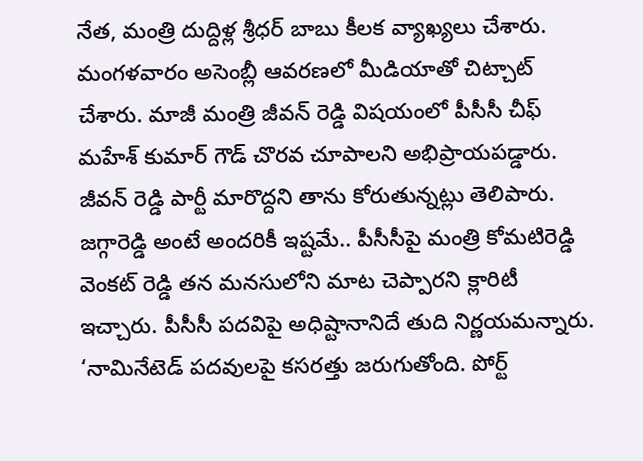నేత, మంత్రి దుద్దిళ్ల శ్రీధర్ బాబు కీలక వ్యాఖ్యలు చేశారు. మంగళవారం అసెంబ్లీ ఆవరణలో మీడియాతో చిట్చాట్ చేశారు. మాజీ మంత్రి జీవన్ రెడ్డి విషయంలో పీసీసీ చీఫ్ మహేశ్ కుమార్ గౌడ్ చొరవ చూపాలని అభిప్రాయపడ్డారు. జీవన్ రెడ్డి పార్టీ మారొద్దని తాను కోరుతున్నట్లు తెలిపారు. జగ్గారెడ్డి అంటే అందరికీ ఇష్టమే.. పీసీసీపై మంత్రి కోమటిరెడ్డి వెంకట్ రెడ్డి తన మనసులోని మాట చెప్పారని క్లారిటీ ఇచ్చారు. పీసీసీ పదవిపై అధిష్టానానిదే తుది నిర్ణయమన్నారు. ‘నామినేటెడ్ పదవులపై కసరత్తు జరుగుతోంది. పోర్ట్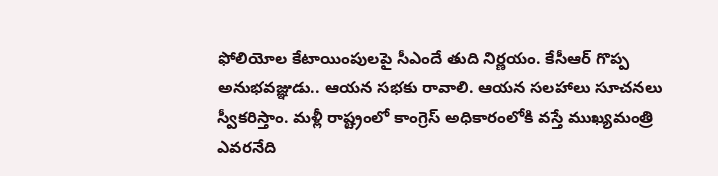ఫోలియోల కేటాయింపులపై సీఎందే తుది నిర్ణయం. కేసీఆర్ గొప్ప అనుభవజ్ఞుడు.. ఆయన సభకు రావాలి. ఆయన సలహాలు సూచనలు స్వీకరిస్తాం. మళ్లీ రాష్ట్రంలో కాంగ్రెస్ అధికారంలోకి వస్తే ముఖ్యమంత్రి ఎవరనేది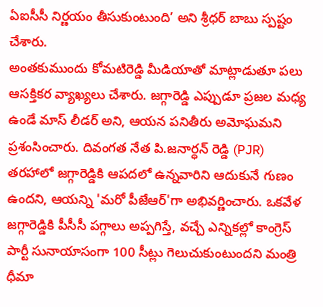ఏఐసీసీ నిర్ణయం తీసుకుంటుంది’ అని శ్రీధర్ బాబు స్పష్టం చేశారు.
అంతకుముందు కోమటిరెడ్డి మీడియాతో మాట్లాడుతూ పలు ఆసక్తికర వ్యాఖ్యలు చేశారు. జగ్గారెడ్డి ఎప్పుడూ ప్రజల మధ్య ఉండే మాస్ లీడర్ అని, ఆయన పనితీరు అమోఘమని ప్రశంసించారు. దివంగత నేత పి.జనార్ధన్ రెడ్డి (PJR) తరహాలో జగ్గారెడ్డికి ఆపదలో ఉన్నవారిని ఆదుకునే గుణం ఉందని, ఆయన్ని 'మరో పీజేఆర్'గా అభివర్ణించారు. ఒకవేళ జగ్గారెడ్డికి పీసీసీ పగ్గాలు అప్పగిస్తే, వచ్చే ఎన్నికల్లో కాంగ్రెస్ పార్టీ సునాయాసంగా 100 సీట్లు గెలుచుకుంటుందని మంత్రి ధీమా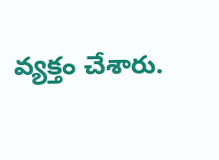వ్యక్తం చేశారు.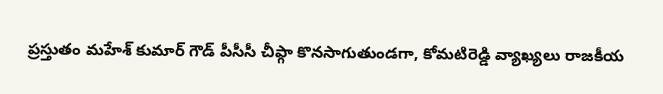ప్రస్తుతం మహేశ్ కుమార్ గౌడ్ పీసీసీ చీఫ్గా కొనసాగుతుండగా, కోమటిరెడ్డి వ్యాఖ్యలు రాజకీయ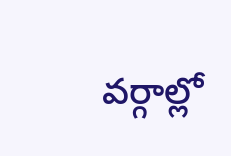వర్గాల్లో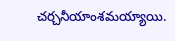చర్చనీయాంశమయ్యాయి.